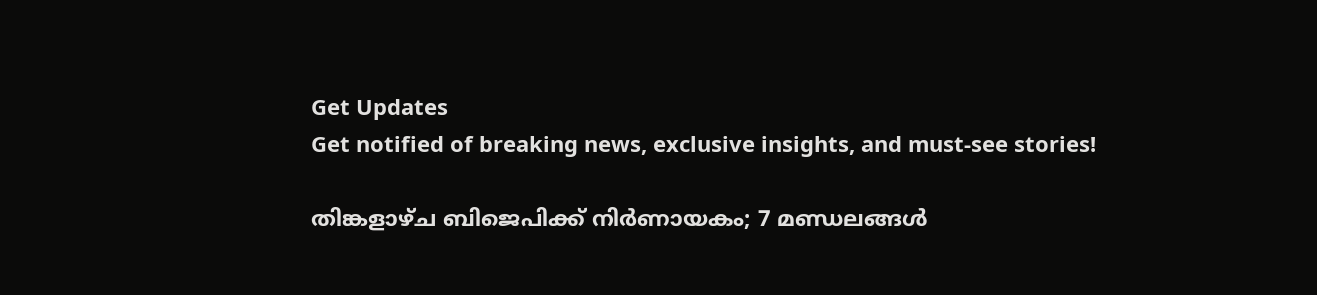Get Updates
Get notified of breaking news, exclusive insights, and must-see stories!

തിങ്കളാഴ്ച ബിജെപിക്ക് നിർണായകം; 7 മണ്ഡലങ്ങൾ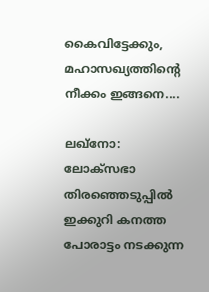കൈവിട്ടേക്കും, മഹാസഖ്യത്തിന്റെ നീക്കം ഇങ്ങനെ....

ലഖ്നോ: ലോക്സഭാ തിരഞ്ഞെടുപ്പിൽ ഇക്കുറി കനത്ത പോരാട്ടം നടക്കുന്ന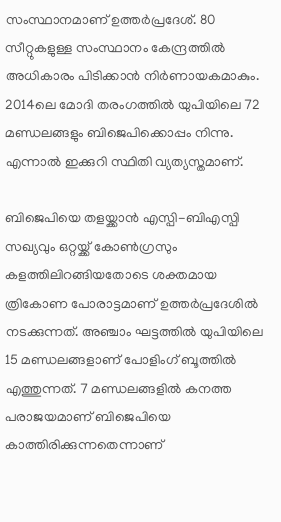സംസ്ഥാനമാണ് ഉത്തർപ്രദേശ്. 80 സീറ്റുകളുള്ള സംസ്ഥാനം കേന്ദ്രത്തിൽ അധികാരം പിടിക്കാൻ നിർണായകമാകും. 2014ലെ മോദി തരംഗത്തിൽ യുപിയിലെ 72 മണ്ഡലങ്ങളും ബിജെപിക്കൊപ്പം നിന്നു. എന്നാൽ ഇക്കുറി സ്ഥിതി വ്യത്യസ്തമാണ്.

ബിജെപിയെ തളയ്ക്കാൻ എസ്പി-ബിഎസ്പി സഖ്യവും ഒറ്റയ്ക്ക് കോൺഗ്രസും കളത്തിലിറങ്ങിയതോടെ ശക്തമായ ത്രികോണ പോരാട്ടമാണ് ഉത്തർപ്രദേശിൽ നടക്കുന്നത്. അഞ്ചാം ഘട്ടത്തിൽ യുപിയിലെ 15 മണ്ഡലങ്ങളാണ് പോളിംഗ് ബൂത്തിൽ എത്തുന്നത്. 7 മണ്ഡലങ്ങളിൽ കനത്ത പരാജയമാണ് ബിജെപിയെ കാത്തിരിക്കുന്നതെന്നാണ്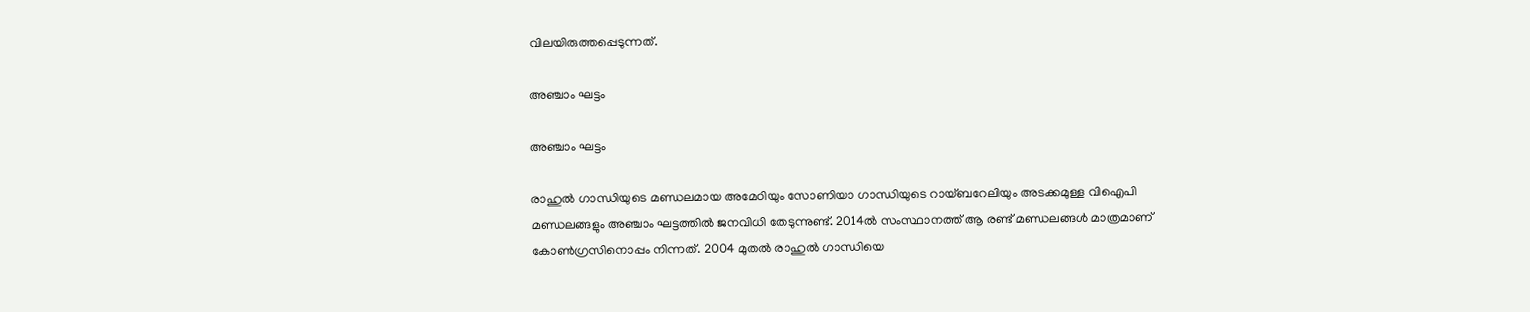വിലയിരുത്തപ്പെടുന്നത്.

അഞ്ചാം ഘട്ടം

അഞ്ചാം ഘട്ടം

രാഹുൽ ഗാന്ധിയുടെ മണ്ഡലമായ അമേഠിയും സോണിയാ ഗാന്ധിയുടെ റായ്ബറേലിയും അടക്കമുള്ള വിഐപി മണ്ഡലങ്ങളും അഞ്ചാം ഘട്ടത്തിൽ ജനവിധി തേടുന്നുണ്ട്. 2014ൽ സംസ്ഥാനത്ത് ആ രണ്ട് മണ്ഡലങ്ങൾ മാത്രമാണ് കോൺഗ്രസിനൊപ്പം നിന്നത്. 2004 മുതൽ രാഹുൽ ഗാന്ധിയെ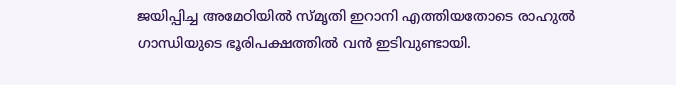ജയിപ്പിച്ച അമേഠിയിൽ സ്മൃതി ഇറാനി എത്തിയതോടെ രാഹുൽ ഗാന്ധിയുടെ ഭൂരിപക്ഷത്തിൽ വൻ ഇടിവുണ്ടായി.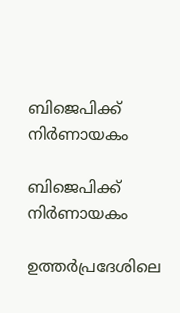ബിജെപിക്ക് നിർണായകം

ബിജെപിക്ക് നിർണായകം

ഉത്തർപ്രദേശിലെ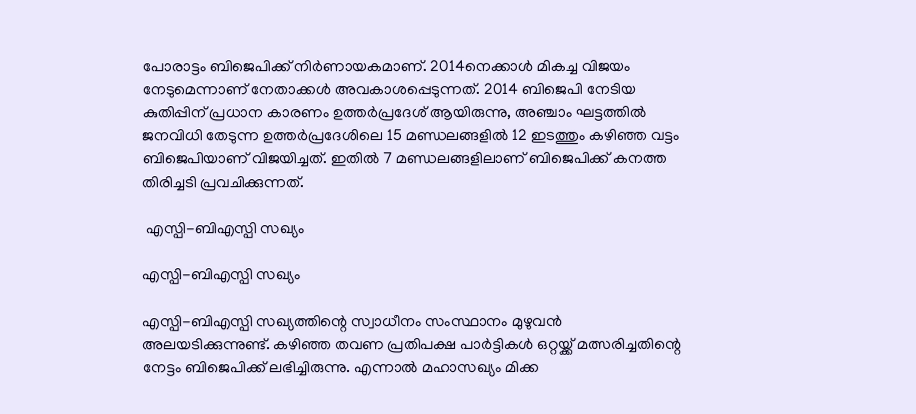പോരാട്ടം ബിജെപിക്ക് നിർണായകമാണ്. 2014നെക്കാൾ മികച്ച വിജയം നേടുമെന്നാണ് നേതാക്കൾ അവകാശപ്പെടുന്നത്. 2014 ബിജെപി നേടിയ കുതിപ്പിന് പ്രധാന കാരണം ഉത്തർപ്രദേശ് ആയിരുന്നു, അഞ്ചാം ഘട്ടത്തിൽ ജനവിധി തേടുന്ന ഉത്തർപ്രദേശിലെ 15 മണ്ഡലങ്ങളിൽ 12 ഇടത്തും കഴിഞ്ഞ വട്ടം ബിജെപിയാണ് വിജയിച്ചത്. ഇതിൽ 7 മണ്ഡലങ്ങളിലാണ് ബിജെപിക്ക് കനത്ത തിരിച്ചടി പ്രവചിക്കുന്നത്.

 എസ്പി-ബിഎസ്പി സഖ്യം

എസ്പി-ബിഎസ്പി സഖ്യം

എസ്പി-ബിഎസ്പി സഖ്യത്തിന്റെ സ്വാധീനം സംസ്ഥാനം മുഴുവൻ അലയടിക്കുന്നുണ്ട്. കഴിഞ്ഞ തവണ പ്രതിപക്ഷ പാർട്ടികൾ ഒറ്റയ്ക്ക് മത്സരിച്ചതിന്റെ നേട്ടം ബിജെപിക്ക് ലഭിച്ചിരുന്നു. എന്നാൽ മഹാസഖ്യം മിക്ക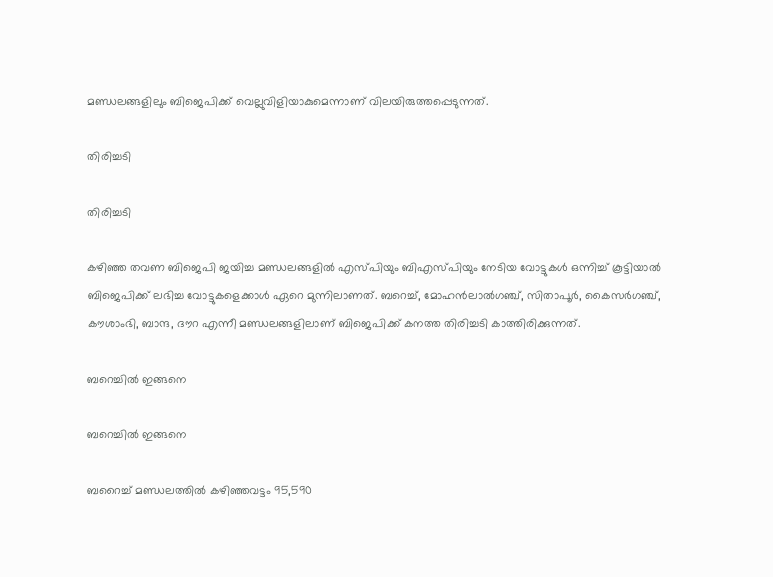മണ്ഡലങ്ങളിലും ബിജെപിക്ക് വെല്ലുവിളിയാകുമെന്നാണ് വിലയിരുത്തപ്പെടുന്നത്.

തിരിച്ചടി

തിരിച്ചടി

കഴിഞ്ഞ തവണ ബിജെപി ജയിച്ച മണ്ഡലങ്ങളിൽ എസ്പിയും ബിഎസ്പിയും നേടിയ വോട്ടുകൾ ഒന്നിച്ച് കൂട്ടിയാൽ ബിജെപിക്ക് ലഭിച്ച വോട്ടുകളെക്കാൾ ഏറെ മുന്നിലാണത്. ബറെച്ച്, മോഹൻലാൽഗഞ്ച്, സിതാപൂർ, കൈസർഗഞ്ച്, കൗശാംഭി, ബാന്ദ, ദൗറ എന്നീ മണ്ഡലങ്ങളിലാണ് ബിജെപിക്ക് കനത്ത തിരിച്ചടി കാത്തിരിക്കുന്നത്.

ബറെച്ചിൽ ഇങ്ങനെ

ബറെച്ചിൽ ഇങ്ങനെ

ബറൈച്ച് മണ്ഡലത്തിൽ കഴിഞ്ഞവട്ടം 95,590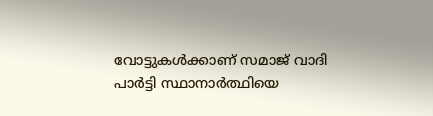വോട്ടുകൾക്കാണ് സമാജ് വാദി പാർട്ടി സ്ഥാനാർത്ഥിയെ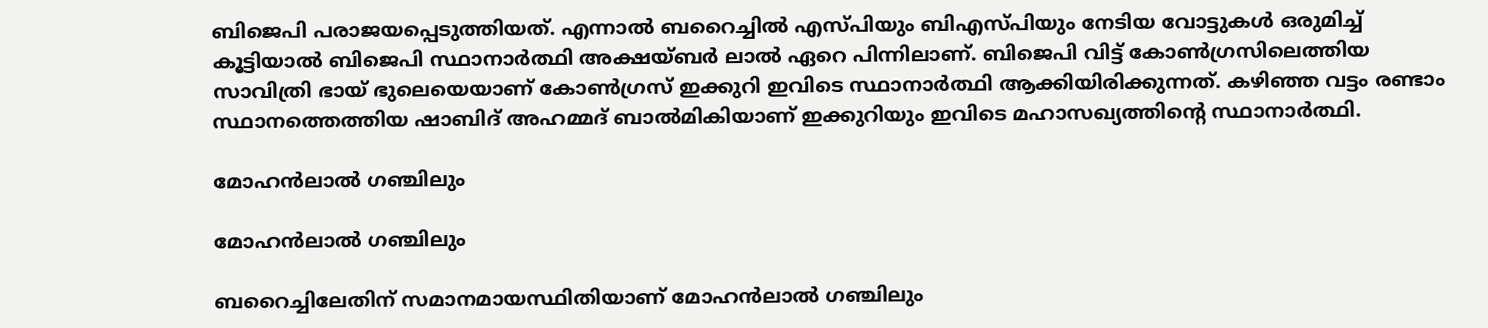ബിജെപി പരാജയപ്പെടുത്തിയത്. എന്നാൽ ബറൈച്ചിൽ എസ്പിയും ബിഎസ്പിയും നേടിയ വോട്ടുകൾ ഒരുമിച്ച് കൂട്ടിയാൽ ബിജെപി സ്ഥാനാർത്ഥി അക്ഷയ്ബർ ലാൽ ഏറെ പിന്നിലാണ്. ബിജെപി വിട്ട് കോൺഗ്രസിലെത്തിയ സാവിത്രി ഭായ് ഭുലെയെയാണ് കോൺഗ്രസ് ഇക്കുറി ഇവിടെ സ്ഥാനാർത്ഥി ആക്കിയിരിക്കുന്നത്. കഴിഞ്ഞ വട്ടം രണ്ടാം സ്ഥാനത്തെത്തിയ ഷാബിദ് അഹമ്മദ് ബാൽമികിയാണ് ഇക്കുറിയും ഇവിടെ മഹാസഖ്യത്തിന്റെ സ്ഥാനാർത്ഥി.

മോഹൻലാൽ ഗഞ്ചിലും

മോഹൻലാൽ ഗഞ്ചിലും

ബറൈച്ചിലേതിന് സമാനമായസ്ഥിതിയാണ് മോഹൻലാൽ ഗഞ്ചിലും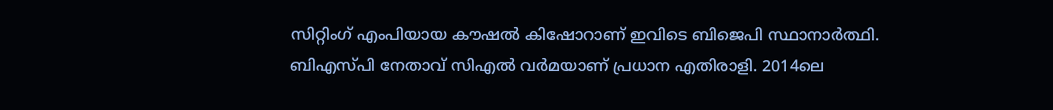സിറ്റിംഗ് എംപിയായ കൗഷൽ കിഷോറാണ് ഇവിടെ ബിജെപി സ്ഥാനാർത്ഥി. ബിഎസ്പി നേതാവ് സിഎൽ വർമയാണ് പ്രധാന എതിരാളി. 2014ലെ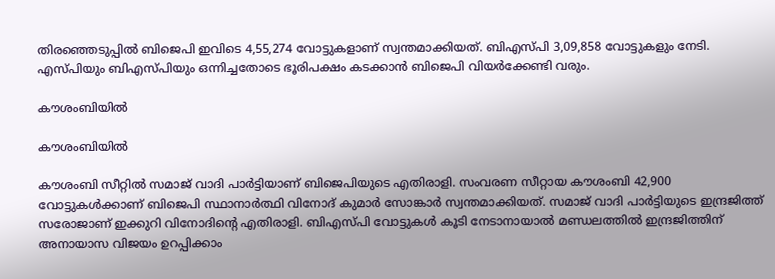തിരഞ്ഞെടുപ്പിൽ ബിജെപി ഇവിടെ 4,55,274 വോട്ടുകളാണ് സ്വന്തമാക്കിയത്. ബിഎസ്പി 3,09,858 വോട്ടുകളും നേടി. എസ്പിയും ബിഎസ്പിയും ഒന്നിച്ചതോടെ ഭൂരിപക്ഷം കടക്കാൻ ബിജെപി വിയർക്കേണ്ടി വരും.

കൗശംബിയിൽ

കൗശംബിയിൽ

കൗശംബി സീറ്റിൽ സമാജ് വാദി പാർട്ടിയാണ് ബിജെപിയുടെ എതിരാളി. സംവരണ സീറ്റായ കൗശംബി 42,900 വോട്ടുകൾക്കാണ് ബിജെപി സ്ഥാനാർത്ഥി വിനോദ് കുമാർ സോങ്കാർ സ്വന്തമാക്കിയത്. സമാജ് വാദി പാർട്ടിയുടെ ഇന്ദ്രജിത്ത് സരോജാണ് ഇക്കുറി വിനോദിന്റെ എതിരാളി. ബിഎസ്പി വോട്ടുകൾ കൂടി നേടാനായാൽ മണ്ഡലത്തിൽ ഇന്ദ്രജിത്തിന് അനായാസ വിജയം ഉറപ്പിക്കാം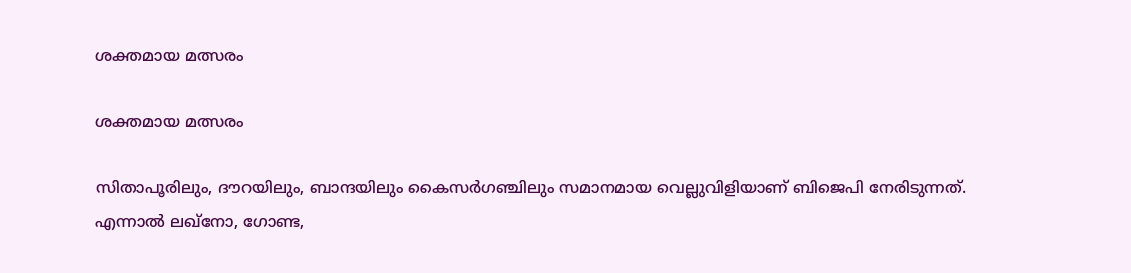ശക്തമായ മത്സരം

ശക്തമായ മത്സരം

സിതാപൂരിലും, ദൗറയിലും, ബാന്ദയിലും കൈസർഗഞ്ചിലും സമാനമായ വെല്ലുവിളിയാണ് ബിജെപി നേരിടുന്നത്. എന്നാൽ ലഖ്നോ, ഗോണ്ട,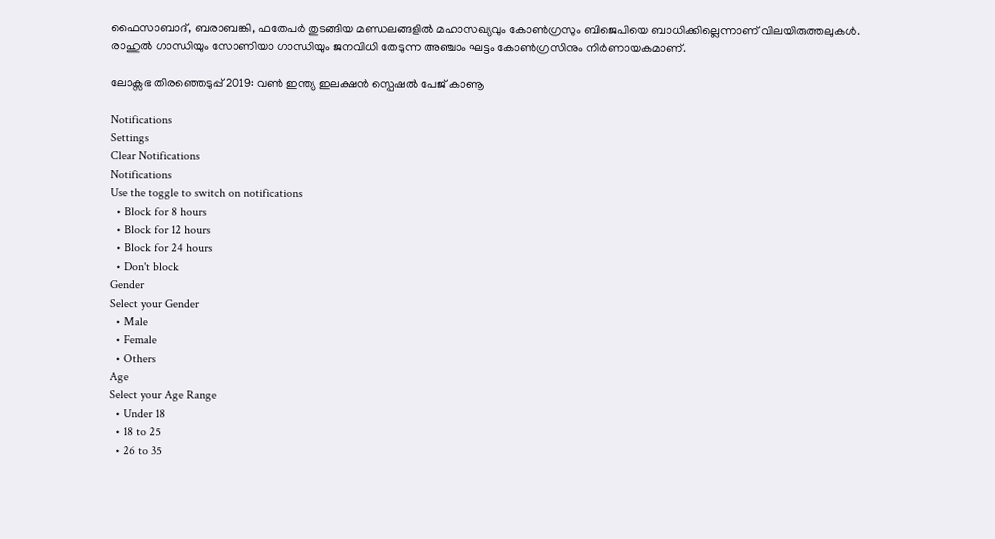ഫൈസാബാദ്, ബരാബങ്കി, ഫതേപർ തുടങ്ങിയ മണ്ഡലങ്ങളിൽ മഹാസഖ്യവും കോൺഗ്രസും ബിജെപിയെ ബാധിക്കില്ലെന്നാണ് വിലയിരുത്തലുകൾ. രാഹുൽ ഗാന്ധിയും സോണിയാ ഗാന്ധിയും ജനവിധി തേടുന്ന അഞ്ചാം ഘട്ടം കോൺഗ്രസിനും നിർണായകമാണ്.

ലോക്സഭ തിരഞ്ഞെടുപ്പ് 2019: വൺ ഇന്ത്യ ഇലക്ഷൻ സ്പെഷൽ പേജ് കാണൂ

Notifications
Settings
Clear Notifications
Notifications
Use the toggle to switch on notifications
  • Block for 8 hours
  • Block for 12 hours
  • Block for 24 hours
  • Don't block
Gender
Select your Gender
  • Male
  • Female
  • Others
Age
Select your Age Range
  • Under 18
  • 18 to 25
  • 26 to 35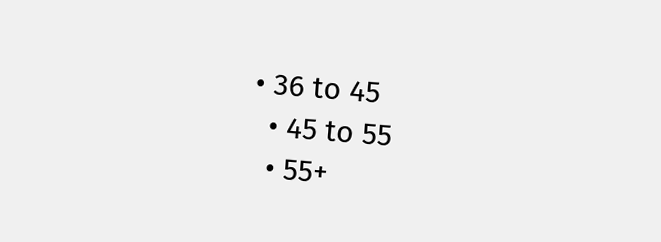• 36 to 45
  • 45 to 55
  • 55+